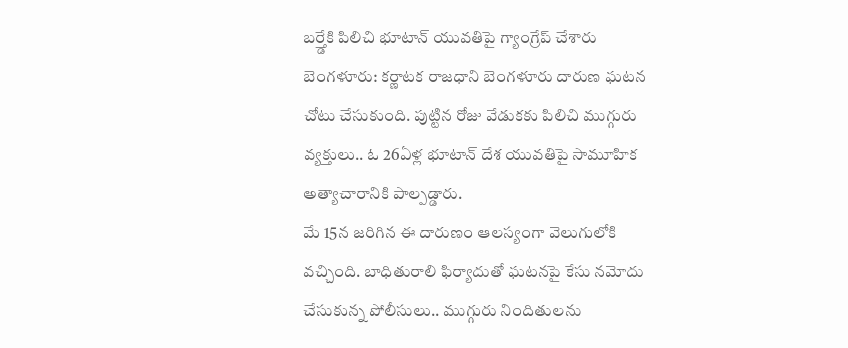బర్త్డేకి పిలిచి భూటాన్ యువతిపై గ్యాంగ్రేప్ చేశారు
బెంగళూరు: కర్ణాటక రాజధాని బెంగళూరు దారుణ ఘటన చోటు చేసుకుంది. పుట్టిన రోజు వేడుకకు పిలిచి ముగ్గురు వ్యక్తులు.. ఓ 26ఏళ్ల భూటాన్ దేశ యువతిపై సామూహిక అత్యాచారానికి పాల్పడ్డారు.
మే 15న జరిగిన ఈ దారుణం ఆలస్యంగా వెలుగులోకి వచ్చింది. బాధితురాలి ఫిర్యాదుతో ఘటనపై కేసు నమోదు చేసుకున్న పోలీసులు.. ముగ్గురు నిందితులను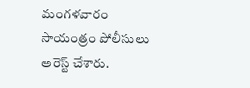మంగళవారం సాయంత్రం పోలీసులు అరెస్ట్ చేశారు.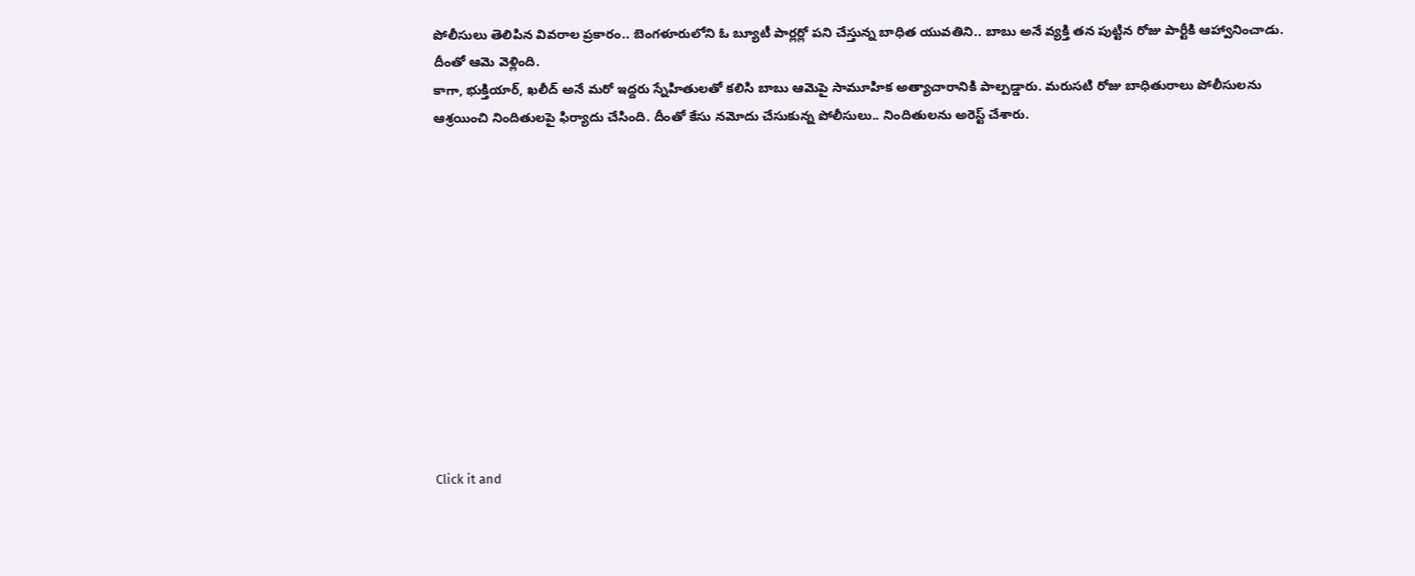పోలీసులు తెలిపిన వివరాల ప్రకారం.. బెంగళూరులోని ఓ బ్యూటీ పార్లర్లో పని చేస్తున్న బాధిత యువతిని.. బాబు అనే వ్యక్తి తన పుట్టిన రోజు పార్టీకి ఆహ్వానించాడు. దీంతో ఆమె వెళ్లింది.
కాగా, భుక్తియార్, ఖలీద్ అనే మరో ఇద్దరు స్నేహితులతో కలిసి బాబు ఆమెపై సామూహిక అత్యాచారానికి పాల్పడ్డారు. మరుసటి రోజు బాధితురాలు పోలీసులను ఆశ్రయించి నిందితులపై ఫిర్యాదు చేసింది. దీంతో కేసు నమోదు చేసుకున్న పోలీసులు.. నిందితులను అరెస్ట్ చేశారు.












Click it and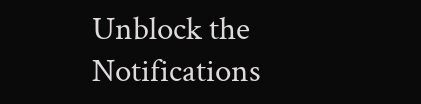Unblock the Notifications